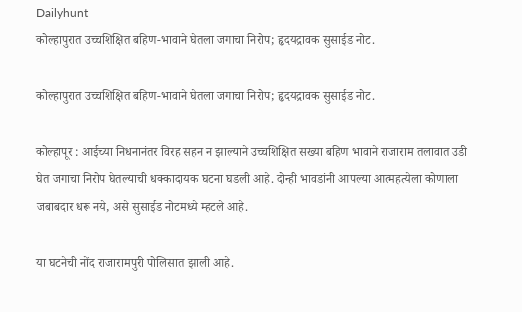Dailyhunt
कोल्हापुरात उच्चशिक्षित बहिण-भावाने घेतला जगाचा निरोप; हृदयद्रावक सुसाईड नोट.

कोल्हापुरात उच्चशिक्षित बहिण-भावाने घेतला जगाचा निरोप; हृदयद्रावक सुसाईड नोट.

कोल्हापूर : आईच्या निधनानंतर विरह सहन न झाल्याने उच्चशिक्षित सख्या बहिण भावाने राजाराम तलावात उडी घेत जगाचा निरोप घेतल्याची धक्कादायक घटना घडली आहे. दोन्ही भावडांनी आपल्या आत्महत्येला कोणाला जबाबदार धरू नये, असे सुसाईड नोटमध्ये म्हटले आहे.

या घटनेची नोंद राजारामपुरी पोलिसात झाली आहे.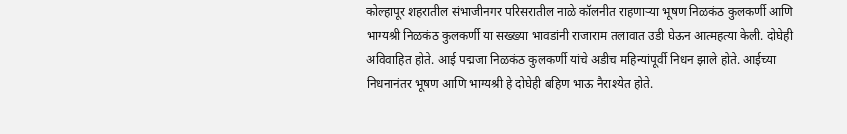कोल्हापूर शहरातील संभाजीनगर परिसरातील नाळे कॉलनीत राहणाऱ्या भूषण निळकंठ कुलकर्णी आणि भाग्यश्री निळकंठ कुलकर्णी या सख्ख्या भावडांनी राजाराम तलावात उडी घेऊन आत्महत्या केली. दोघेही अविवाहित होते. आई पद्मजा निळकंठ कुलकर्णी यांचे अडीच महिन्यांपूर्वी निधन झाले होते. आईच्या निधनानंतर भूषण आणि भाग्यश्री हे दोघेही बहिण भाऊ नैराश्येत होते.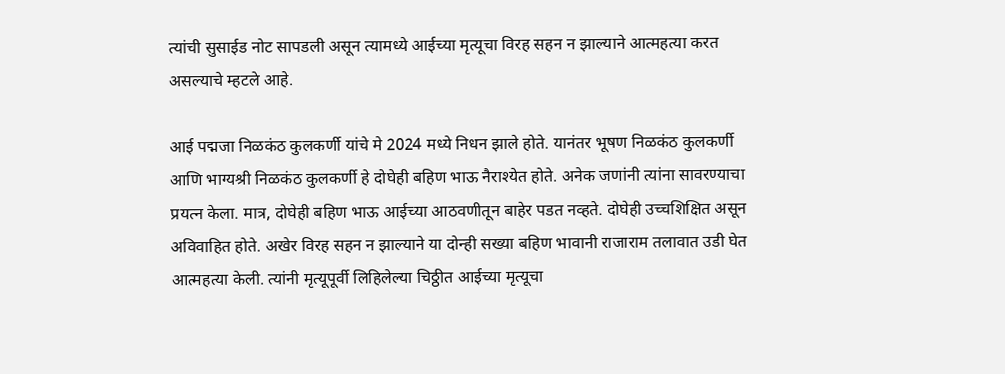त्यांची सुसाईड नोट सापडली असून त्यामध्ये आईच्या मृत्यूचा विरह सहन न झाल्याने आत्महत्या करत असल्याचे म्हटले आहे.

आई पद्मजा निळकंठ कुलकर्णी यांचे मे 2024 मध्ये निधन झाले होते. यानंतर भूषण निळकंठ कुलकर्णी आणि भाग्यश्री निळकंठ कुलकर्णी हे दोघेही बहिण भाऊ नैराश्येत होते. अनेक जणांनी त्यांना सावरण्याचा प्रयत्न केला. मात्र, दोघेही बहिण भाऊ आईच्या आठवणीतून बाहेर पडत नव्हते. दोघेही उच्चशिक्षित असून अविवाहित होते. अखेर विरह सहन न झाल्याने या दोन्ही सख्या बहिण भावानी राजाराम तलावात उडी घेत आत्महत्या केली. त्यांनी मृत्यूपूर्वी लिहिलेल्या चिठ्ठीत आईच्या मृत्यूचा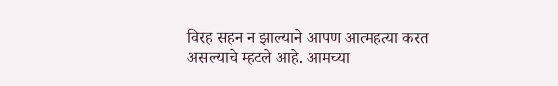विरह सहन न झाल्याने आपण आत्महत्या करत असल्याचे म्हटले आहे. आमच्या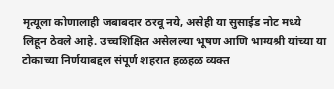मृत्यूला कोणालाही जबाबदार ठरवू नये, असेही या सुसाईड नोट मध्ये लिहून ठेवले आहे. उच्चशिक्षित असेलल्या भूषण आणि भाग्यश्री यांच्या या टोकाच्या निर्णयाबद्दल संपूर्ण शहरात हळहळ व्यक्त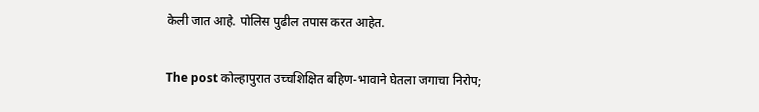केली जात आहे. पोलिस पुढील तपास करत आहेत.

The post कोल्हापुरात उच्चशिक्षित बहिण-भावाने घेतला जगाचा निरोप;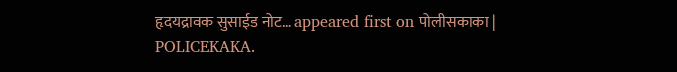हृदयद्रावक सुसाईड नोट… appeared first on पोलीसकाका | POLICEKAKA.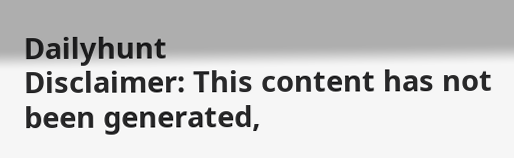Dailyhunt
Disclaimer: This content has not been generated,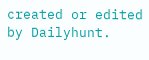created or edited by Dailyhunt.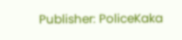Publisher: PoliceKaka